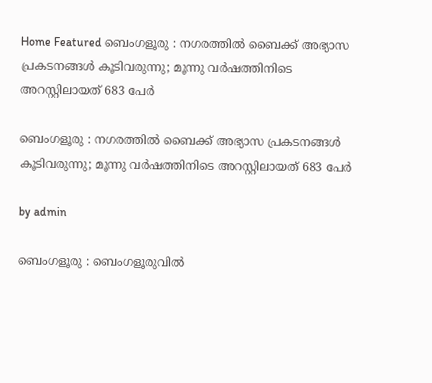Home Featured ബെംഗളൂരു : നഗരത്തിൽ ബൈക്ക് അഭ്യാസ പ്രകടനങ്ങൾ കൂടിവരുന്നു; മൂന്നു വർഷത്തിനിടെ അറസ്റ്റിലായത് 683 പേർ

ബെംഗളൂരു : നഗരത്തിൽ ബൈക്ക് അഭ്യാസ പ്രകടനങ്ങൾ കൂടിവരുന്നു; മൂന്നു വർഷത്തിനിടെ അറസ്റ്റിലായത് 683 പേർ

by admin

ബെംഗളൂരു : ബെംഗളൂരുവിൽ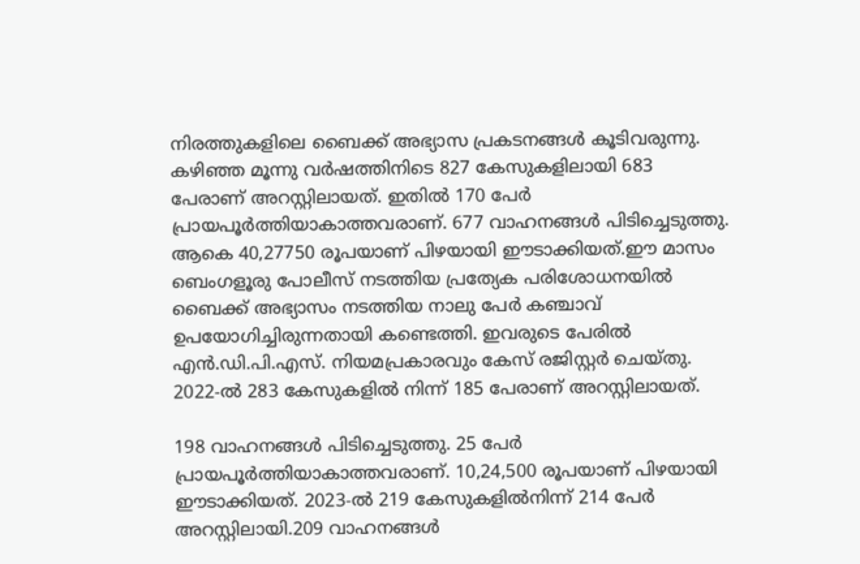നിരത്തുകളിലെ ബൈക്ക് അഭ്യാസ പ്രകടനങ്ങൾ കൂടിവരുന്നു. കഴിഞ്ഞ മൂന്നു വർഷത്തിനിടെ 827 കേസുകളിലായി 683 പേരാണ് അറസ്റ്റിലായത്. ഇതിൽ 170 പേർ പ്രായപൂർത്തിയാകാത്തവരാണ്. 677 വാഹനങ്ങൾ പിടിച്ചെടുത്തു. ആകെ 40,27750 രൂപയാണ് പിഴയായി ഈടാക്കിയത്.ഈ മാസം ബെംഗളൂരു പോലീസ് നടത്തിയ പ്രത്യേക പരിശോധനയിൽ ബൈക്ക് അഭ്യാസം നടത്തിയ നാലു പേർ കഞ്ചാവ് ഉപയോഗിച്ചിരുന്നതായി കണ്ടെത്തി. ഇവരുടെ പേരിൽ എൻ.ഡി.പി.എസ്. നിയമപ്രകാരവും കേസ് രജിസ്റ്റർ ചെയ്തു. 2022-ൽ 283 കേസുകളിൽ നിന്ന് 185 പേരാണ് അറസ്റ്റിലായത്.

198 വാഹനങ്ങൾ പിടിച്ചെടുത്തു. 25 പേർ പ്രായപൂർത്തിയാകാത്തവരാണ്. 10,24,500 രൂപയാണ് പിഴയായി ഈടാക്കിയത്. 2023-ൽ 219 കേസുകളിൽനിന്ന് 214 പേർ അറസ്റ്റിലായി.209 വാഹനങ്ങൾ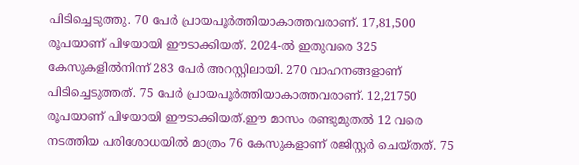പിടിച്ചെടുത്തു. 70 പേർ പ്രായപൂർത്തിയാകാത്തവരാണ്. 17,81,500 രൂപയാണ് പിഴയായി ഈടാക്കിയത്. 2024-ൽ ഇതുവരെ 325 കേസുകളിൽനിന്ന് 283 പേർ അറസ്റ്റിലായി. 270 വാഹനങ്ങളാണ് പിടിച്ചെടുത്തത്. 75 പേർ പ്രായപൂർത്തിയാകാത്തവരാണ്. 12,21750 രൂപയാണ് പിഴയായി ഈടാക്കിയത്.ഈ മാസം രണ്ടുമുതൽ 12 വരെ നടത്തിയ പരിശോധയിൽ മാത്രം 76 കേസുകളാണ് രജിസ്റ്റർ ചെയ്തത്. 75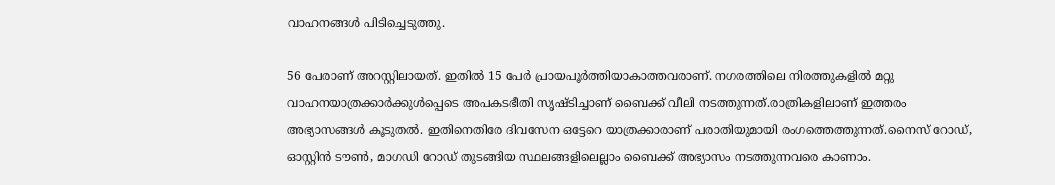വാഹനങ്ങൾ പിടിച്ചെടുത്തു.

56 പേരാണ് അറസ്റ്റിലായത്. ഇതിൽ 15 പേർ പ്രായപൂർത്തിയാകാത്തവരാണ്. നഗരത്തിലെ നിരത്തുകളിൽ മറ്റു വാഹനയാത്രക്കാർക്കുൾപ്പെടെ അപകടഭീതി സൃഷ്ടിച്ചാണ് ബൈക്ക് വീലി നടത്തുന്നത്.രാത്രികളിലാണ് ഇത്തരം അഭ്യാസങ്ങൾ കൂടുതൽ. ഇതിനെതിരേ ദിവസേന ഒട്ടേറെ യാത്രക്കാരാണ് പരാതിയുമായി രംഗത്തെത്തുന്നത്.നൈസ് റോഡ്, ഓസ്റ്റിൻ ടൗൺ, മാഗഡി റോഡ് തുടങ്ങിയ സ്ഥലങ്ങളിലെല്ലാം ബൈക്ക് അഭ്യാസം നടത്തുന്നവരെ കാണാം.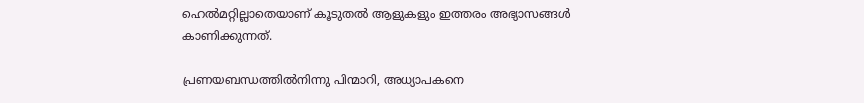ഹെൽമറ്റില്ലാതെയാണ് കൂടുതൽ ആളുകളും ഇത്തരം അഭ്യാസങ്ങൾ കാണിക്കുന്നത്.

പ്രണയബന്ധത്തില്‍നിന്നു പിന്മാറി, അധ്യാപകനെ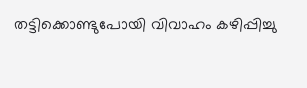തട്ടിക്കൊണ്ടുപോയി വിവാഹം കഴിപ്പിച്ചു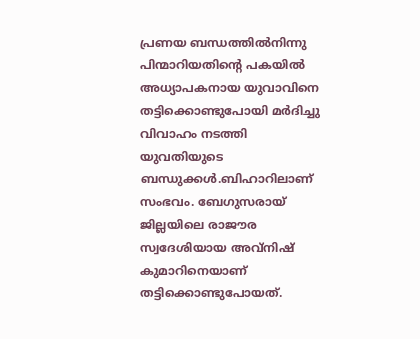പ്രണയ ബന്ധത്തില്‍നിന്നു പിന്മാറിയതിന്റെ പകയില്‍ അധ്യാപകനായ യുവാവിനെ തട്ടിക്കൊണ്ടുപോയി മര്‍ദിച്ചു വിവാഹം നടത്തി യുവതിയുടെ ബന്ധുക്കള്‍.ബിഹാറിലാണ്‌ സംഭവം. ബേഗുസരായ്‌ ജില്ലയിലെ രാജൗര സ്വദേശിയായ അവ്‌നിഷ്‌ കുമാറിനെയാണ്‌ തട്ടിക്കൊണ്ടുപോയത്‌.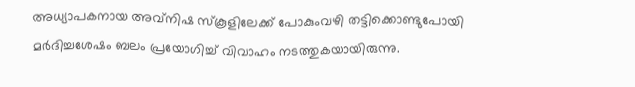അധ്യാപകനായ അവ്‌നിഷ സ്‌കൂളിലേക്ക്‌ പോകുംവഴി തട്ടിക്കൊണ്ടുപോയി മര്‍ദിച്ചശേഷം ബലം പ്രയോഗിച്ച്‌ വിവാഹം നടത്തുകയായിരുന്നു.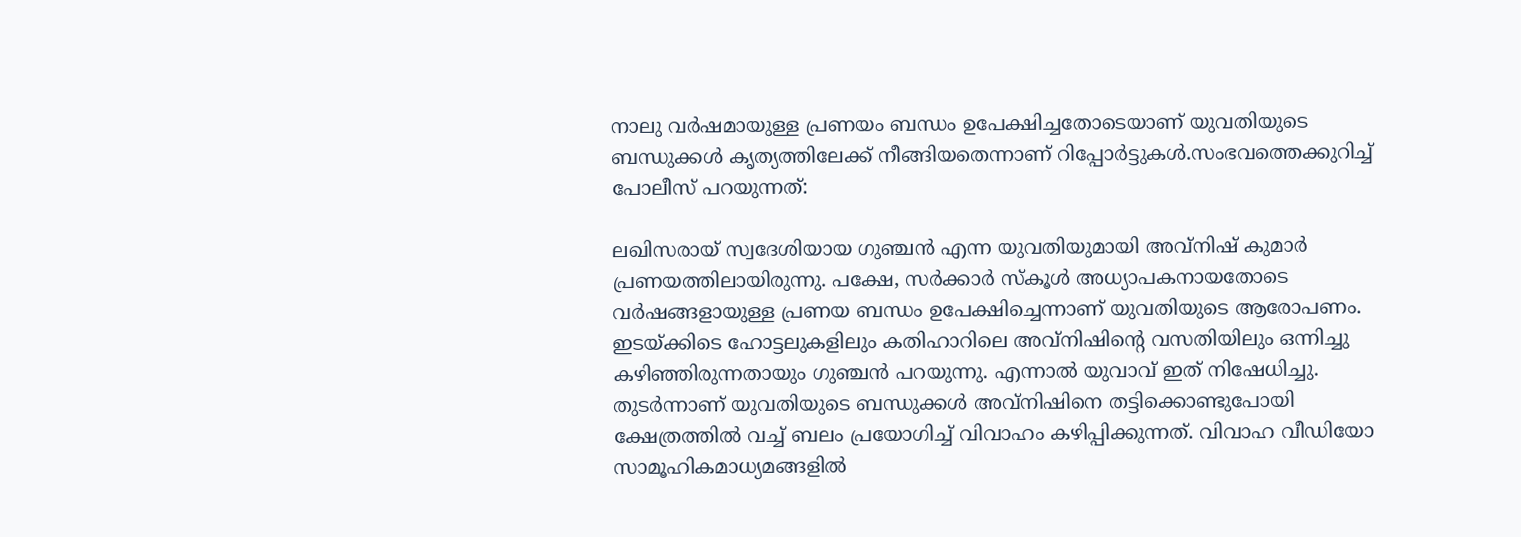നാലു വര്‍ഷമായുള്ള പ്രണയം ബന്ധം ഉപേക്ഷിച്ചതോടെയാണ്‌ യുവതിയുടെ ബന്ധുക്കള്‍ കൃത്യത്തിലേക്ക്‌ നീങ്ങിയതെന്നാണ്‌ റിപ്പോര്‍ട്ടുകള്‍.സംഭവത്തെക്കുറിച്ച്‌ പോലീസ്‌ പറയുന്നത്‌:

ലഖിസരായ്‌ സ്വദേശിയായ ഗുഞ്ചന്‍ എന്ന യുവതിയുമായി അവ്‌നിഷ്‌ കുമാര്‍ പ്രണയത്തിലായിരുന്നു. പക്ഷേ, സര്‍ക്കാര്‍ സ്‌കൂള്‍ അധ്യാപകനായതോടെ വര്‍ഷങ്ങളായുള്ള പ്രണയ ബന്ധം ഉപേക്ഷിച്ചെന്നാണ്‌ യുവതിയുടെ ആരോപണം. ഇടയ്‌ക്കിടെ ഹോട്ടലുകളിലും കതിഹാറിലെ അവ്‌നിഷിന്റെ വസതിയിലും ഒന്നിച്ചു കഴിഞ്ഞിരുന്നതായും ഗുഞ്ചന്‍ പറയുന്നു. എന്നാല്‍ യുവാവ്‌ ഇത്‌ നിഷേധിച്ചു. തുടര്‍ന്നാണ്‌ യുവതിയുടെ ബന്ധുക്കള്‍ അവ്‌നിഷിനെ തട്ടിക്കൊണ്ടുപോയി ക്ഷേത്രത്തില്‍ വച്ച്‌ ബലം പ്രയോഗിച്ച്‌ വിവാഹം കഴിപ്പിക്കുന്നത്‌. വിവാഹ വീഡിയോ സാമൂഹികമാധ്യമങ്ങളില്‍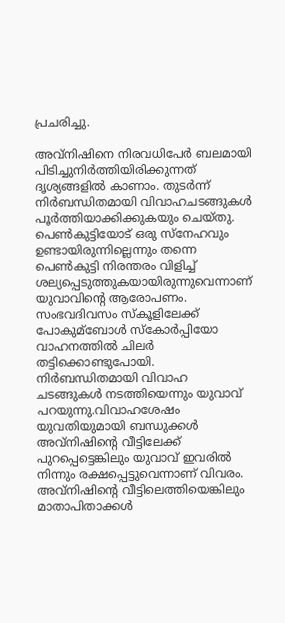പ്രചരിച്ചു.

അവ്‌നിഷിനെ നിരവധിപേര്‍ ബലമായി പിടിച്ചുനിര്‍ത്തിയിരിക്കുന്നത്‌ ദൃശ്യങ്ങളില്‍ കാണാം. തുടര്‍ന്ന്‌ നിര്‍ബന്ധിതമായി വിവാഹചടങ്ങുകള്‍ പൂര്‍ത്തിയാക്കിക്കുകയും ചെയ്‌തു. പെണ്‍കുട്ടിയോട്‌ ഒരു സ്‌നേഹവും ഉണ്ടായിരുന്നില്ലെന്നും തന്നെ പെണ്‍കുട്ടി നിരന്തരം വിളിച്ച്‌ ശല്യപ്പെടുത്തുകയായിരുന്നുവെന്നാണ്‌ യുവാവിന്റെ ആരോപണം. സംഭവദിവസം സ്‌കൂളിലേക്ക്‌ പോകുമ്ബോള്‍ സ്‌കോര്‍പ്പിയോ വാഹനത്തില്‍ ചിലര്‍ തട്ടിക്കൊണ്ടുപോയി. നിര്‍ബന്ധിതമായി വിവാഹ ചടങ്ങുകള്‍ നടത്തിയെന്നും യുവാവ്‌ പറയുന്നു.വിവാഹശേഷം യുവതിയുമായി ബന്ധുക്കള്‍ അവ്‌നിഷിന്റെ വീട്ടിലേക്ക്‌ പുറപ്പെട്ടെങ്കിലും യുവാവ്‌ ഇവരില്‍ നിന്നും രക്ഷപ്പെട്ടുവെന്നാണ്‌ വിവരം. അവ്‌നിഷിന്റെ വീട്ടിലെത്തിയെങ്കിലും മാതാപിതാക്കള്‍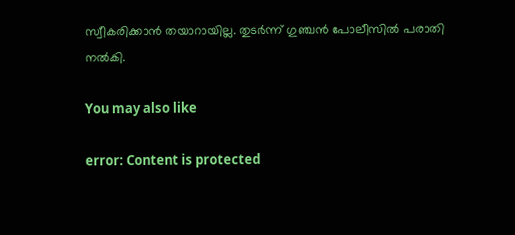സ്വീകരിക്കാന്‍ തയാറായില്ല. തുടര്‍ന്ന്‌ ഗുഞ്ചന്‍ പോലീസില്‍ പരാതി നല്‍കി.

You may also like

error: Content is protected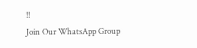!!
Join Our WhatsApp Group